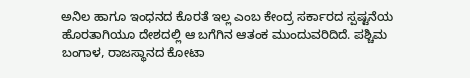ಅನಿಲ ಹಾಗೂ ಇಂಧನದ ಕೊರತೆ ಇಲ್ಲ ಎಂಬ ಕೇಂದ್ರ ಸರ್ಕಾರದ ಸ್ಪಷ್ಟನೆಯ ಹೊರತಾಗಿಯೂ ದೇಶದಲ್ಲಿ ಆ ಬಗೆಗಿನ ಆತಂಕ ಮುಂದುವರಿದಿದೆ. ಪಶ್ಚಿಮ ಬಂಗಾಳ, ರಾಜಸ್ಥಾನದ ಕೋಟಾ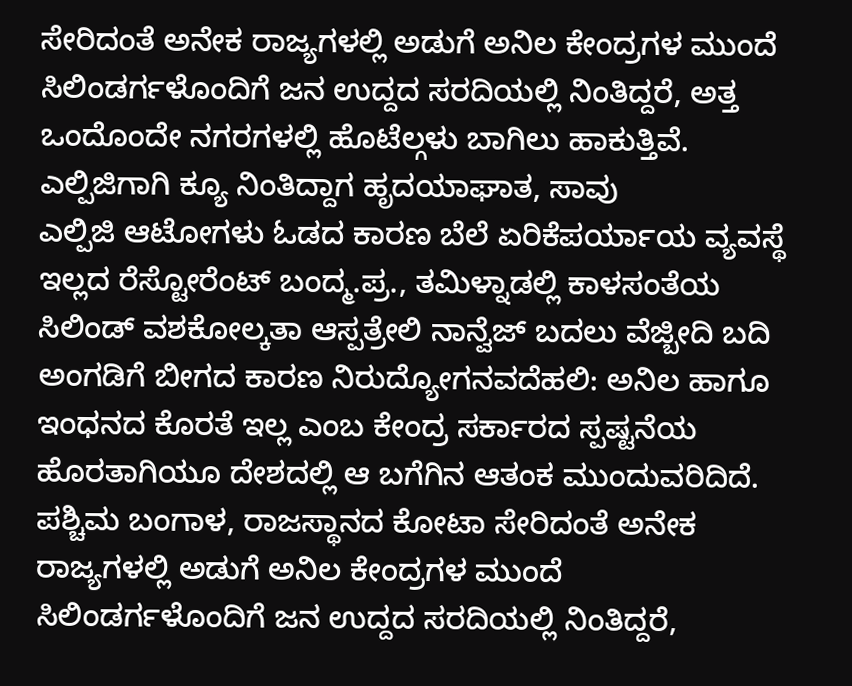ಸೇರಿದಂತೆ ಅನೇಕ ರಾಜ್ಯಗಳಲ್ಲಿ ಅಡುಗೆ ಅನಿಲ ಕೇಂದ್ರಗಳ ಮುಂದೆ ಸಿಲಿಂಡರ್ಗಳೊಂದಿಗೆ ಜನ ಉದ್ದದ ಸರದಿಯಲ್ಲಿ ನಿಂತಿದ್ದರೆ, ಅತ್ತ ಒಂದೊಂದೇ ನಗರಗಳಲ್ಲಿ ಹೊಟೆಲ್ಗಳು ಬಾಗಿಲು ಹಾಕುತ್ತಿವೆ.
ಎಲ್ಪಿಜಿಗಾಗಿ ಕ್ಯೂ ನಿಂತಿದ್ದಾಗ ಹೃದಯಾಘಾತ, ಸಾವು
ಎಲ್ಪಿಜಿ ಆಟೋಗಳು ಓಡದ ಕಾರಣ ಬೆಲೆ ಏರಿಕೆಪರ್ಯಾಯ ವ್ಯವಸ್ಥೆ ಇಲ್ಲದ ರೆಸ್ಟೋರೆಂಟ್ ಬಂದ್ಮ.ಪ್ರ., ತಮಿಳ್ನಾಡಲ್ಲಿ ಕಾಳಸಂತೆಯ ಸಿಲಿಂಡ್ ವಶಕೋಲ್ಕತಾ ಆಸ್ಪತ್ರೇಲಿ ನಾನ್ವೆಜ್ ಬದಲು ವೆಜ್ಬೀದಿ ಬದಿ ಅಂಗಡಿಗೆ ಬೀಗದ ಕಾರಣ ನಿರುದ್ಯೋಗನವದೆಹಲಿ: ಅನಿಲ ಹಾಗೂ ಇಂಧನದ ಕೊರತೆ ಇಲ್ಲ ಎಂಬ ಕೇಂದ್ರ ಸರ್ಕಾರದ ಸ್ಪಷ್ಟನೆಯ ಹೊರತಾಗಿಯೂ ದೇಶದಲ್ಲಿ ಆ ಬಗೆಗಿನ ಆತಂಕ ಮುಂದುವರಿದಿದೆ. ಪಶ್ಚಿಮ ಬಂಗಾಳ, ರಾಜಸ್ಥಾನದ ಕೋಟಾ ಸೇರಿದಂತೆ ಅನೇಕ ರಾಜ್ಯಗಳಲ್ಲಿ ಅಡುಗೆ ಅನಿಲ ಕೇಂದ್ರಗಳ ಮುಂದೆ ಸಿಲಿಂಡರ್ಗಳೊಂದಿಗೆ ಜನ ಉದ್ದದ ಸರದಿಯಲ್ಲಿ ನಿಂತಿದ್ದರೆ,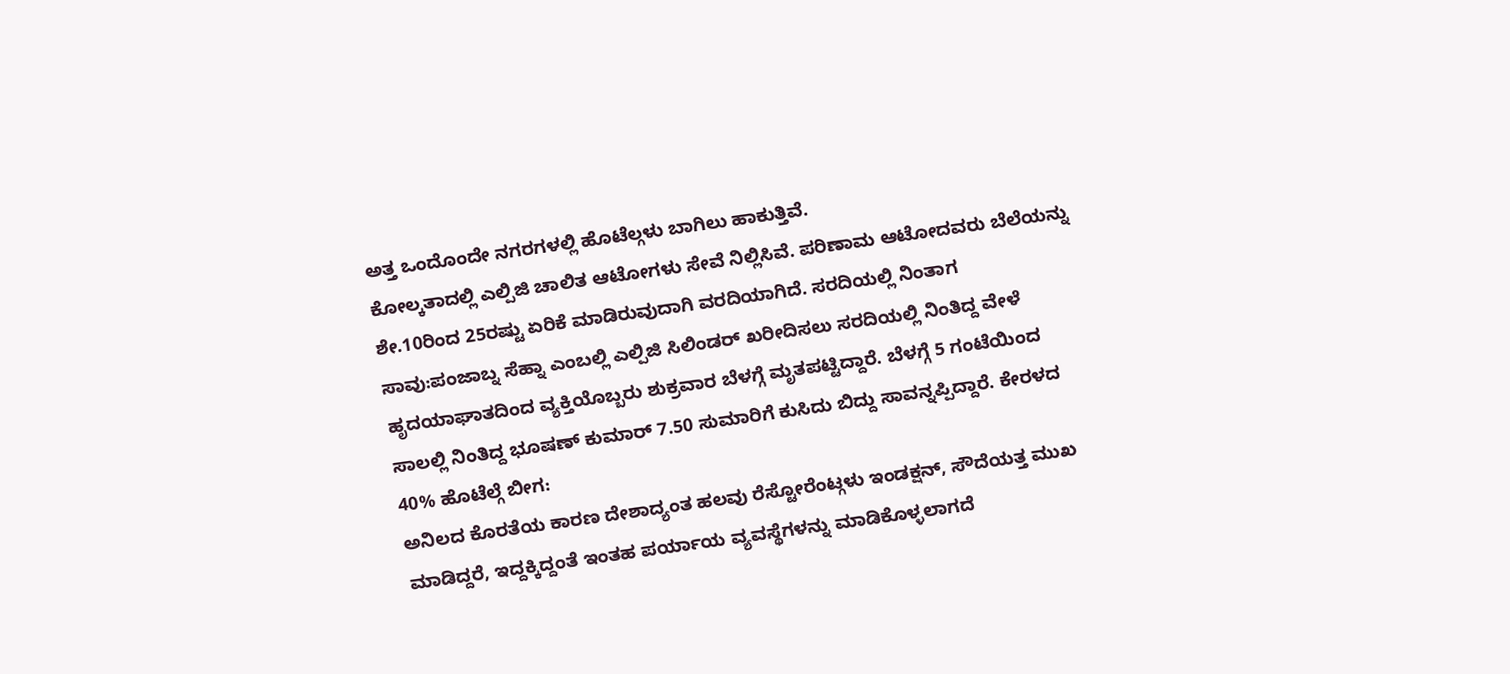ಅತ್ತ ಒಂದೊಂದೇ ನಗರಗಳಲ್ಲಿ ಹೊಟೆಲ್ಗಳು ಬಾಗಿಲು ಹಾಕುತ್ತಿವೆ.
ಕೋಲ್ಕತಾದಲ್ಲಿ ಎಲ್ಪಿಜಿ ಚಾಲಿತ ಆಟೋಗಳು ಸೇವೆ ನಿಲ್ಲಿಸಿವೆ. ಪರಿಣಾಮ ಆಟೋದವರು ಬೆಲೆಯನ್ನು ಶೇ.10ರಿಂದ 25ರಷ್ಟು ಏರಿಕೆ ಮಾಡಿರುವುದಾಗಿ ವರದಿಯಾಗಿದೆ. ಸರದಿಯಲ್ಲಿ ನಿಂತಾಗ ಸಾವು:ಪಂಜಾಬ್ನ ಸೆಹ್ನಾ ಎಂಬಲ್ಲಿ ಎಲ್ಪಿಜಿ ಸಿಲಿಂಡರ್ ಖರೀದಿಸಲು ಸರದಿಯಲ್ಲಿ ನಿಂತಿದ್ದ ವೇಳೆ ಹೃದಯಾಘಾತದಿಂದ ವ್ಯಕ್ತಿಯೊಬ್ಬರು ಶುಕ್ರವಾರ ಬೆಳಗ್ಗೆ ಮೃತಪಟ್ಟಿದ್ದಾರೆ. ಬೆಳಗ್ಗೆ 5 ಗಂಟೆಯಿಂದ ಸಾಲಲ್ಲಿ ನಿಂತಿದ್ದ ಭೂಷಣ್ ಕುಮಾರ್ 7.50 ಸುಮಾರಿಗೆ ಕುಸಿದು ಬಿದ್ದು ಸಾವನ್ನಪ್ಪಿದ್ದಾರೆ. ಕೇರಳದ 40% ಹೊಟೆಲ್ಗೆ ಬೀಗ:
ಅನಿಲದ ಕೊರತೆಯ ಕಾರಣ ದೇಶಾದ್ಯಂತ ಹಲವು ರೆಸ್ಟೋರೆಂಟ್ಗಳು ಇಂಡಕ್ಷನ್, ಸೌದೆಯತ್ತ ಮುಖ ಮಾಡಿದ್ದರೆ, ಇದ್ದಕ್ಕಿದ್ದಂತೆ ಇಂತಹ ಪರ್ಯಾಯ ವ್ಯವಸ್ಥೆಗಳನ್ನು ಮಾಡಿಕೊಳ್ಳಲಾಗದೆ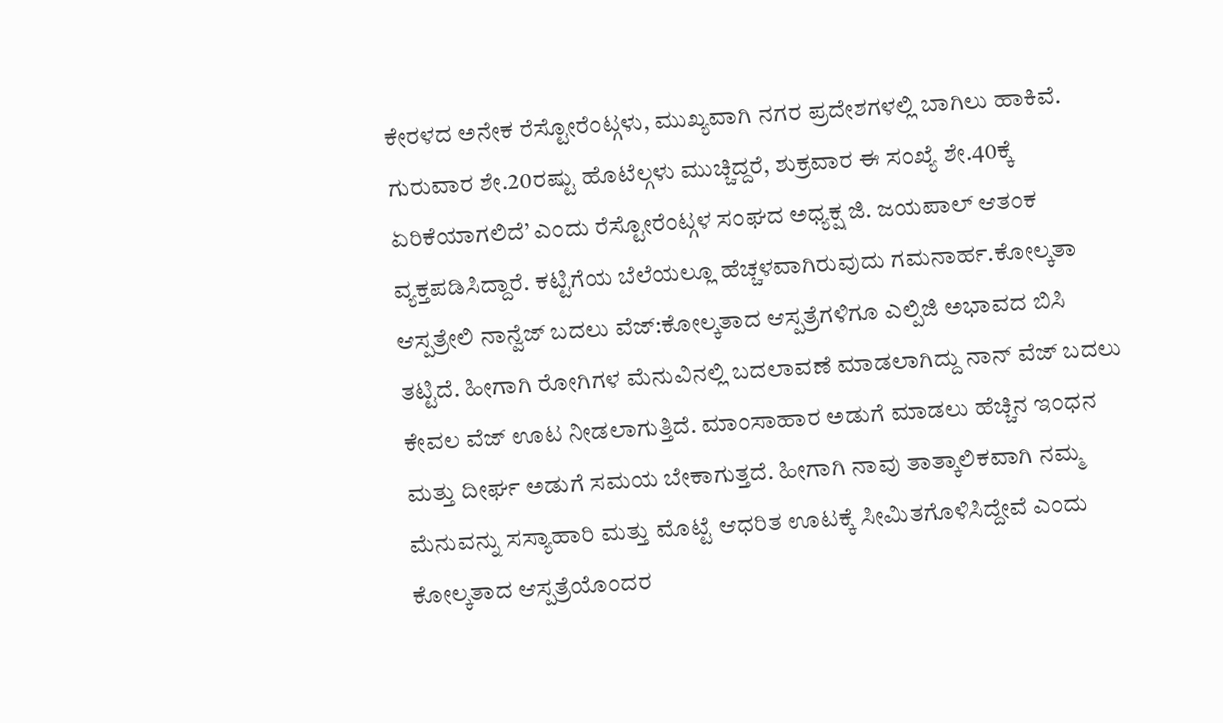ಕೇರಳದ ಅನೇಕ ರೆಸ್ಟೋರೆಂಟ್ಗಳು, ಮುಖ್ಯವಾಗಿ ನಗರ ಪ್ರದೇಶಗಳಲ್ಲಿ ಬಾಗಿಲು ಹಾಕಿವೆ. ಗುರುವಾರ ಶೇ.20ರಷ್ಟು ಹೊಟೆಲ್ಗಳು ಮುಚ್ಚಿದ್ದರೆ, ಶುಕ್ರವಾರ ಈ ಸಂಖ್ಯೆ ಶೇ.40ಕ್ಕೆ ಏರಿಕೆಯಾಗಲಿದೆ’ ಎಂದು ರೆಸ್ಟೋರೆಂಟ್ಗಳ ಸಂಘದ ಅಧ್ಯಕ್ಷ ಜಿ. ಜಯಪಾಲ್ ಆತಂಕ ವ್ಯಕ್ತಪಡಿಸಿದ್ದಾರೆ. ಕಟ್ಟಿಗೆಯ ಬೆಲೆಯಲ್ಲೂ ಹೆಚ್ಚಳವಾಗಿರುವುದು ಗಮನಾರ್ಹ.ಕೋಲ್ಕತಾ ಆಸ್ಪತ್ರೇಲಿ ನಾನ್ವೆಜ್ ಬದಲು ವೆಜ್:ಕೋಲ್ಕತಾದ ಆಸ್ಪತ್ರೆಗಳಿಗೂ ಎಲ್ಪಿಜಿ ಅಭಾವದ ಬಿಸಿ ತಟ್ಟಿದೆ. ಹೀಗಾಗಿ ರೋಗಿಗಳ ಮೆನುವಿನಲ್ಲಿ ಬದಲಾವಣೆ ಮಾಡಲಾಗಿದ್ದು ನಾನ್ ವೆಜ್ ಬದಲು ಕೇವಲ ವೆಜ್ ಊಟ ನೀಡಲಾಗುತ್ತಿದೆ. ಮಾಂಸಾಹಾರ ಅಡುಗೆ ಮಾಡಲು ಹೆಚ್ಚಿನ ಇಂಧನ ಮತ್ತು ದೀರ್ಘ ಅಡುಗೆ ಸಮಯ ಬೇಕಾಗುತ್ತದೆ. ಹೀಗಾಗಿ ನಾವು ತಾತ್ಕಾಲಿಕವಾಗಿ ನಮ್ಮ ಮೆನುವನ್ನು ಸಸ್ಯಾಹಾರಿ ಮತ್ತು ಮೊಟ್ಟೆ ಆಧರಿತ ಊಟಕ್ಕೆ ಸೀಮಿತಗೊಳಿಸಿದ್ದೇವೆ ಎಂದು ಕೋಲ್ಕತಾದ ಆಸ್ಪತ್ರೆಯೊಂದರ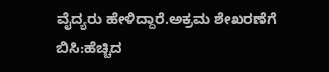ವೈದ್ಯರು ಹೇಳಿದ್ದಾರೆ.ಅಕ್ರಮ ಶೇಖರಣೆಗೆ ಬಿಸಿ:ಹೆಚ್ಚಿದ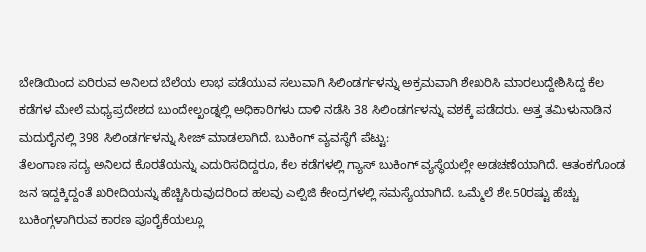ಬೇಡಿಯಿಂದ ಏರಿರುವ ಅನಿಲದ ಬೆಲೆಯ ಲಾಭ ಪಡೆಯುವ ಸಲುವಾಗಿ ಸಿಲಿಂಡರ್ಗಳನ್ನು ಅಕ್ರಮವಾಗಿ ಶೇಖರಿಸಿ ಮಾರಲುದ್ದೇಶಿಸಿದ್ದ ಕೆಲ ಕಡೆಗಳ ಮೇಲೆ ಮಧ್ಯಪ್ರದೇಶದ ಬುಂದೇಲ್ಖಂಡ್ನಲ್ಲಿ ಅಧಿಕಾರಿಗಳು ದಾಳಿ ನಡೆಸಿ 38 ಸಿಲಿಂಡರ್ಗಳನ್ನು ವಶಕ್ಕೆ ಪಡೆದರು. ಅತ್ತ ತಮಿಳುನಾಡಿನ ಮದುರೈನಲ್ಲಿ 398 ಸಿಲಿಂಡರ್ಗಳನ್ನು ಸೀಜ್ ಮಾಡಲಾಗಿದೆ. ಬುಕಿಂಗ್ ವ್ಯವಸ್ಥೆಗೆ ಪೆಟ್ಟು:
ತೆಲಂಗಾಣ ಸದ್ಯ ಅನಿಲದ ಕೊರತೆಯನ್ನು ಎದುರಿಸದಿದ್ದರೂ, ಕೆಲ ಕಡೆಗಳಲ್ಲಿ ಗ್ಯಾಸ್ ಬುಕಿಂಗ್ ವ್ಯಸ್ಥೆಯಲ್ಲೇ ಅಡಚಣೆಯಾಗಿದೆ. ಆತಂಕಗೊಂಡ ಜನ ಇದ್ದಕ್ಕಿದ್ದಂತೆ ಖರೀದಿಯನ್ನು ಹೆಚ್ಚಿಸಿರುವುದರಿಂದ ಹಲವು ಎಲ್ಪಿಜಿ ಕೇಂದ್ರಗಳಲ್ಲಿ ಸಮಸ್ಯೆಯಾಗಿದೆ. ಒಮ್ಮೆಲೆ ಶೇ.50ರಷ್ಟು ಹೆಚ್ಚು ಬುಕಿಂಗ್ಗಳಾಗಿರುವ ಕಾರಣ ಪೂರೈಕೆಯಲ್ಲೂ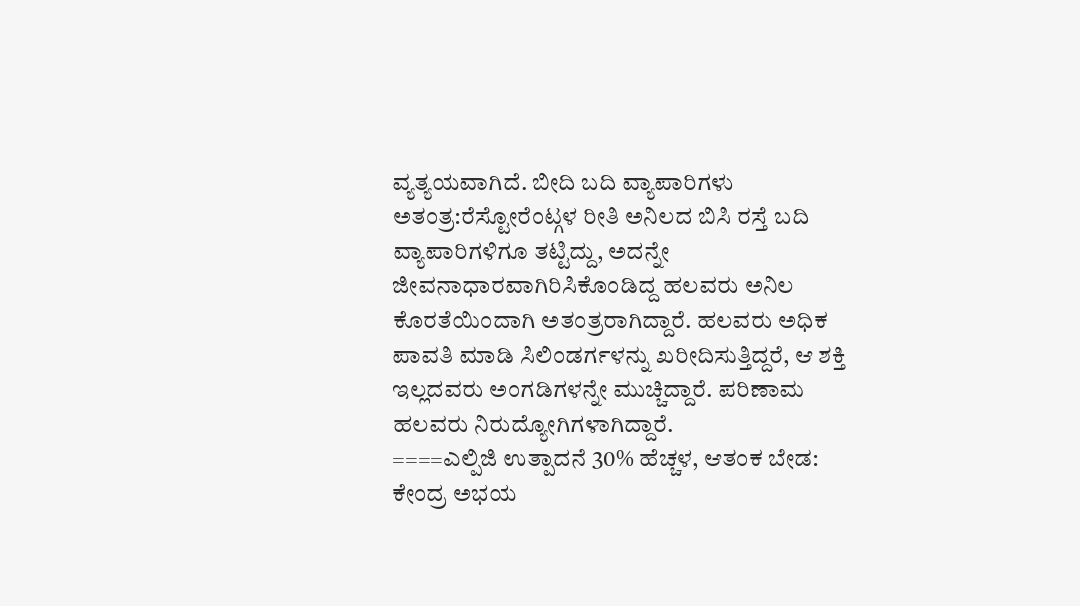ವ್ಯತ್ಯಯವಾಗಿದೆ. ಬೀದಿ ಬದಿ ವ್ಯಾಪಾರಿಗಳು ಅತಂತ್ರ:ರೆಸ್ಟೋರೆಂಟ್ಗಳ ರೀತಿ ಅನಿಲದ ಬಿಸಿ ರಸ್ತೆ ಬದಿ ವ್ಯಾಪಾರಿಗಳಿಗೂ ತಟ್ಟಿದ್ದು, ಅದನ್ನೇ ಜೀವನಾಧಾರವಾಗಿರಿಸಿಕೊಂಡಿದ್ದ ಹಲವರು ಅನಿಲ ಕೊರತೆಯಿಂದಾಗಿ ಅತಂತ್ರರಾಗಿದ್ದಾರೆ. ಹಲವರು ಅಧಿಕ ಪಾವತಿ ಮಾಡಿ ಸಿಲಿಂಡರ್ಗಳನ್ನು ಖರೀದಿಸುತ್ತಿದ್ದರೆ, ಆ ಶಕ್ತಿ ಇಲ್ಲದವರು ಅಂಗಡಿಗಳನ್ನೇ ಮುಚ್ಚಿದ್ದಾರೆ. ಪರಿಣಾಮ ಹಲವರು ನಿರುದ್ಯೋಗಿಗಳಾಗಿದ್ದಾರೆ.
====ಎಲ್ಪಿಜಿ ಉತ್ಪಾದನೆ 30% ಹೆಚ್ಚಳ, ಆತಂಕ ಬೇಡ: ಕೇಂದ್ರ ಅಭಯ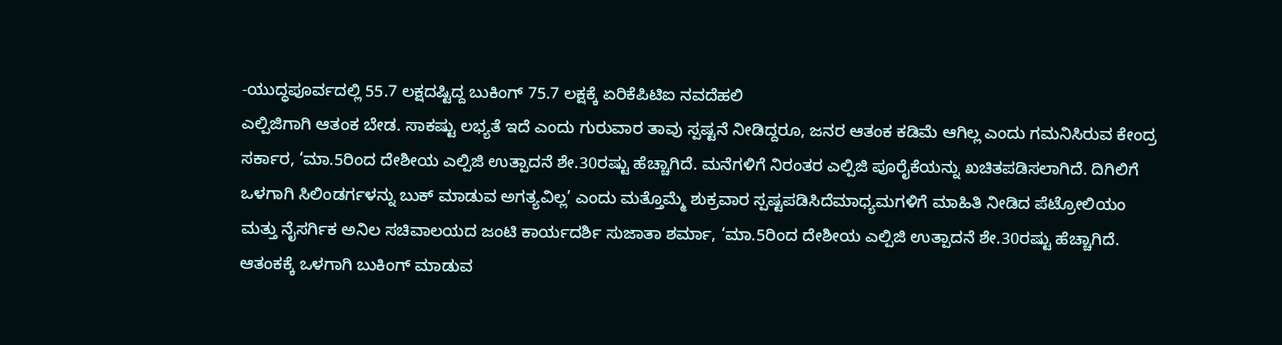-ಯುದ್ಧಪೂರ್ವದಲ್ಲಿ 55.7 ಲಕ್ಷದಷ್ಟಿದ್ದ ಬುಕಿಂಗ್ 75.7 ಲಕ್ಷಕ್ಕೆ ಏರಿಕೆಪಿಟಿಐ ನವದೆಹಲಿ
ಎಲ್ಪಿಜಿಗಾಗಿ ಆತಂಕ ಬೇಡ. ಸಾಕಷ್ಟು ಲಭ್ಯತೆ ಇದೆ ಎಂದು ಗುರುವಾರ ತಾವು ಸ್ಪಷ್ಟನೆ ನೀಡಿದ್ದರೂ, ಜನರ ಆತಂಕ ಕಡಿಮೆ ಆಗಿಲ್ಲ ಎಂದು ಗಮನಿಸಿರುವ ಕೇಂದ್ರ ಸರ್ಕಾರ, ‘ಮಾ.5ರಿಂದ ದೇಶೀಯ ಎಲ್ಪಿಜಿ ಉತ್ಪಾದನೆ ಶೇ.30ರಷ್ಟು ಹೆಚ್ಚಾಗಿದೆ. ಮನೆಗಳಿಗೆ ನಿರಂತರ ಎಲ್ಪಿಜಿ ಪೂರೈಕೆಯನ್ನು ಖಚಿತಪಡಿಸಲಾಗಿದೆ. ದಿಗಿಲಿಗೆ ಒಳಗಾಗಿ ಸಿಲಿಂಡರ್ಗಳನ್ನು ಬುಕ್ ಮಾಡುವ ಅಗತ್ಯವಿಲ್ಲ’ ಎಂದು ಮತ್ತೊಮ್ಮೆ ಶುಕ್ರವಾರ ಸ್ಪಷ್ಟಪಡಿಸಿದೆಮಾಧ್ಯಮಗಳಿಗೆ ಮಾಹಿತಿ ನೀಡಿದ ಪೆಟ್ರೋಲಿಯಂ ಮತ್ತು ನೈಸರ್ಗಿಕ ಅನಿಲ ಸಚಿವಾಲಯದ ಜಂಟಿ ಕಾರ್ಯದರ್ಶಿ ಸುಜಾತಾ ಶರ್ಮಾ, ‘ಮಾ.5ರಿಂದ ದೇಶೀಯ ಎಲ್ಪಿಜಿ ಉತ್ಪಾದನೆ ಶೇ.30ರಷ್ಟು ಹೆಚ್ಚಾಗಿದೆ. ಆತಂಕಕ್ಕೆ ಒಳಗಾಗಿ ಬುಕಿಂಗ್ ಮಾಡುವ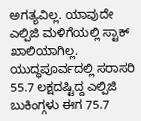ಅಗತ್ಯವಿಲ್ಲ. ಯಾವುದೇ ಎಲ್ಪಿಜಿ ಮಳಿಗೆಯಲ್ಲಿ ಸ್ಟಾಕ್ ಖಾಲಿಯಾಗಿಲ್ಲ. ಯುದ್ಧಪೂರ್ವದಲ್ಲಿ ಸರಾಸರಿ 55.7 ಲಕ್ಷದಷ್ಟಿದ್ದ ಎಲ್ಪಿಜಿ ಬುಕಿಂಗ್ಗಳು ಈಗ 75.7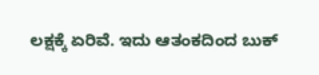ಲಕ್ಷಕ್ಕೆ ಏರಿವೆ. ಇದು ಆತಂಕದಿಂದ ಬುಕ್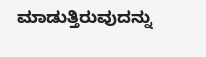ಮಾಡುತ್ತಿರುವುದನ್ನು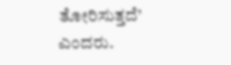ತೋರಿಸುತ್ತದೆ’ ಎಂದರು.